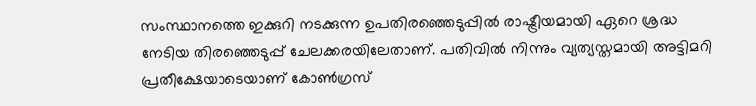സംസ്ഥാനത്തെ ഇക്കുറി നടക്കുന്ന ഉപതിരഞ്ഞെടുപ്പില്‍ രാഷ്ട്രീയമായി ഏറെ ശ്രദ്ധ നേടിയ തിരഞ്ഞെടുപ്പ് ചേലക്കരയിലേതാണ്. പതിവില്‍ നിന്നും വ്യത്യസ്തമായി അട്ടിമറി പ്രതീക്ഷേയാടെയാണ് കോണ്‍ഗ്രസ്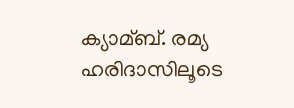ക്യാമ്ബ്. രമ്യ ഹരിദാസിലൂടെ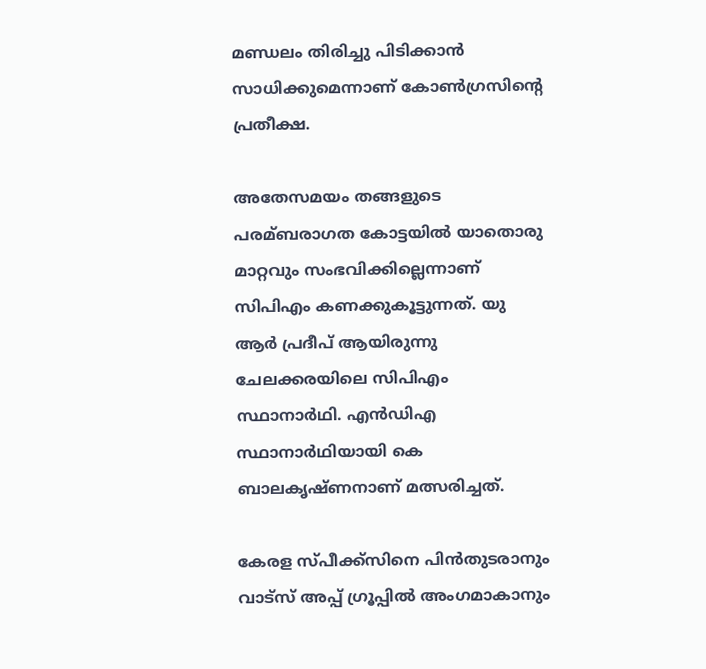മണ്ഡലം തിരിച്ചു പിടിക്കാന്‍ സാധിക്കുമെന്നാണ് കോണ്‍ഗ്രസിന്റെ പ്രതീക്ഷ.

അതേസമയം തങ്ങളുടെ പരമ്ബരാഗത കോട്ടയില്‍ യാതൊരു മാറ്റവും സംഭവിക്കില്ലെന്നാണ് സിപിഎം കണക്കുകൂട്ടുന്നത്. യു ആര്‍ പ്രദീപ് ആയിരുന്നു ചേലക്കരയിലെ സിപിഎം സ്ഥാനാര്‍ഥി. എന്‍ഡിഎ സ്ഥാനാര്‍ഥിയായി കെ ബാലകൃഷ്ണനാണ് മത്സരിച്ചത്.

കേരള സ്പീക്ക്സിനെ പിൻതുടരാനും വാട്സ് അപ്പ് ഗ്രൂപ്പിൽ അംഗമാകാനും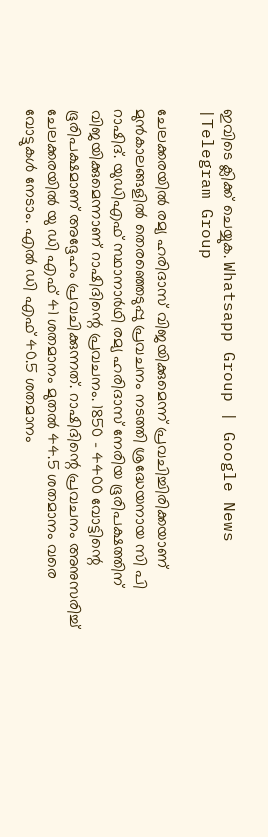ഇവിടെ ക്ലിക്ക് ചെയ്യുക. Whatsapp Group | Google News |Telegram Group

ചേലക്കരയില്‍ രമ്യ ഹരിദാസ് വിജയിക്കുമെന്ന് പ്രവചിച്ചിരിക്കയാണ് മുന്‍കാലങ്ങളില്‍ തെരഞ്ഞെടുപ്പു പ്രവചനം നടത്തി ശ്രദ്ധേയനായ സി പി റാഷിദ്. യുഡിഎഫ് സ്ഥാനാര്‍ഥി രമ്യ ഹരിദാസ് നേരിയ ഭൂരിപക്ഷത്തിന് വിജയിക്കുമെന്നാണ് റാഷിദിന്റെ പ്രവചനം. 1850 – 4400 വോട്ടിന്റെ ഭൂരിപക്ഷമാണ് അദ്ദേഹം പ്രവചിക്കുന്നത്. റാഷിദിന്റെ പ്രവചനം അനുസരിച്ച്‌ ചേലക്കരയില്‍ യു ഡി എഫ് 41 ശതമാനം മുതല്‍ 44.5 ശതമാനം വരെ വോട്ടുകള്‍ നേടാം. എല്‍ ഡി എഫ് 40.5 ശതമാനം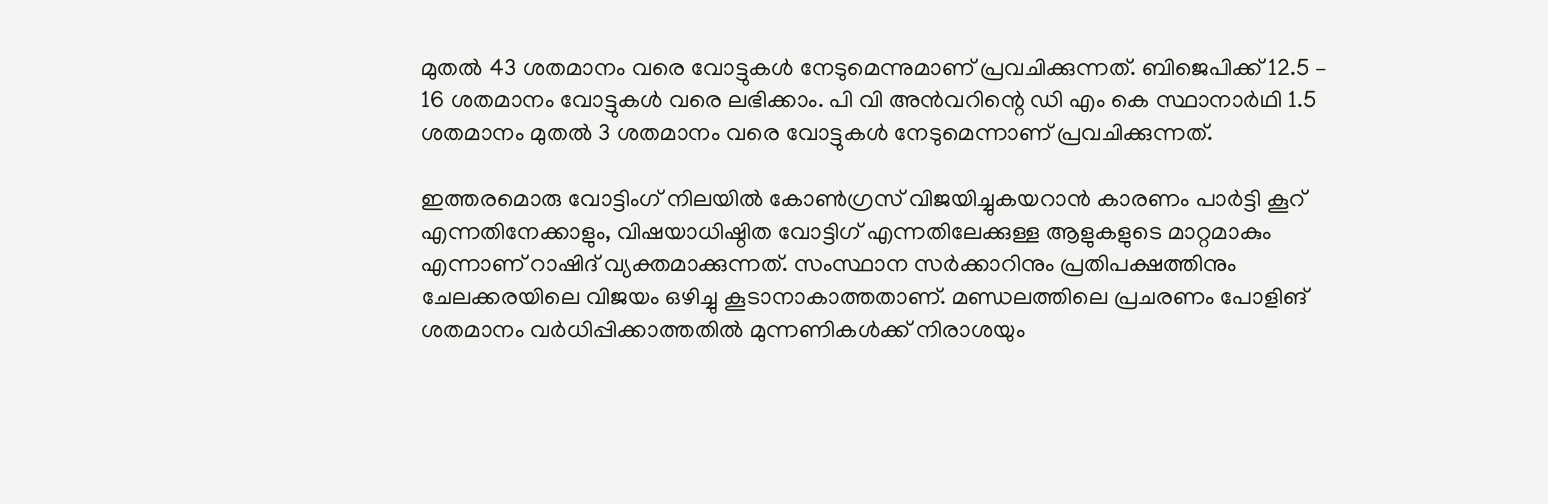മുതല്‍ 43 ശതമാനം വരെ വോട്ടുകള്‍ നേടുമെന്നുമാണ് പ്രവചിക്കുന്നത്. ബിജെപിക്ക് 12.5 – 16 ശതമാനം വോട്ടുകള്‍ വരെ ലഭിക്കാം. പി വി അന്‍വറിന്റെ ഡി എം കെ സ്ഥാനാര്‍ഥി 1.5 ശതമാനം മുതല്‍ 3 ശതമാനം വരെ വോട്ടുകള്‍ നേടുമെന്നാണ് പ്രവചിക്കുന്നത്.

ഇത്തരമൊരു വോട്ടിംഗ് നിലയില്‍ കോണ്‍ഗ്രസ് വിജയിച്ചുകയറാന്‍ കാരണം പാര്‍ട്ടി കൂറ് എന്നതിനേക്കാളും, വിഷയാധിഷ്ഠിത വോട്ടിഗ് എന്നതിലേക്കുള്ള ആളുകളുടെ മാറ്റമാകും എന്നാണ് റാഷിദ് വ്യക്തമാക്കുന്നത്. സംസ്ഥാന സര്‍ക്കാറിനും പ്രതിപക്ഷത്തിനും ചേലക്കരയിലെ വിജയം ഒഴിച്ചു കൂടാനാകാത്തതാണ്. മണ്ഡലത്തിലെ പ്രചരണം പോളിങ് ശതമാനം വര്‍ധിപ്പിക്കാത്തതില്‍ മുന്നണികള്‍ക്ക് നിരാശയും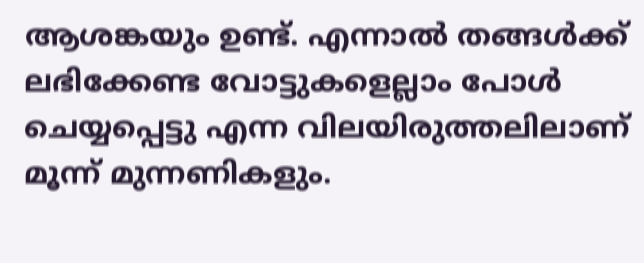ആശങ്കയും ഉണ്ട്. എന്നാല്‍ തങ്ങള്‍ക്ക് ലഭിക്കേണ്ട വോട്ടുകളെല്ലാം പോള്‍ ചെയ്യപ്പെട്ടു എന്ന വിലയിരുത്തലിലാണ് മൂന്ന് മുന്നണികളും.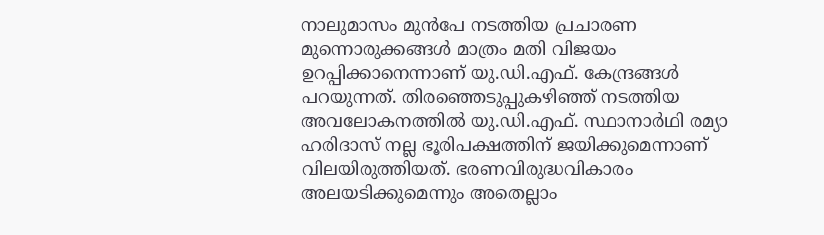നാലുമാസം മുന്‍പേ നടത്തിയ പ്രചാരണ മുന്നൊരുക്കങ്ങള്‍ മാത്രം മതി വിജയം ഉറപ്പിക്കാനെന്നാണ് യു.ഡി.എഫ്. കേന്ദ്രങ്ങള്‍ പറയുന്നത്. തിരഞ്ഞെടുപ്പുകഴിഞ്ഞ് നടത്തിയ അവലോകനത്തില്‍ യു.ഡി.എഫ്. സ്ഥാനാര്‍ഥി രമ്യാ ഹരിദാസ് നല്ല ഭൂരിപക്ഷത്തിന് ജയിക്കുമെന്നാണ് വിലയിരുത്തിയത്. ഭരണവിരുദ്ധവികാരം അലയടിക്കുമെന്നും അതെല്ലാം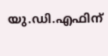യു.ഡി.എഫിന്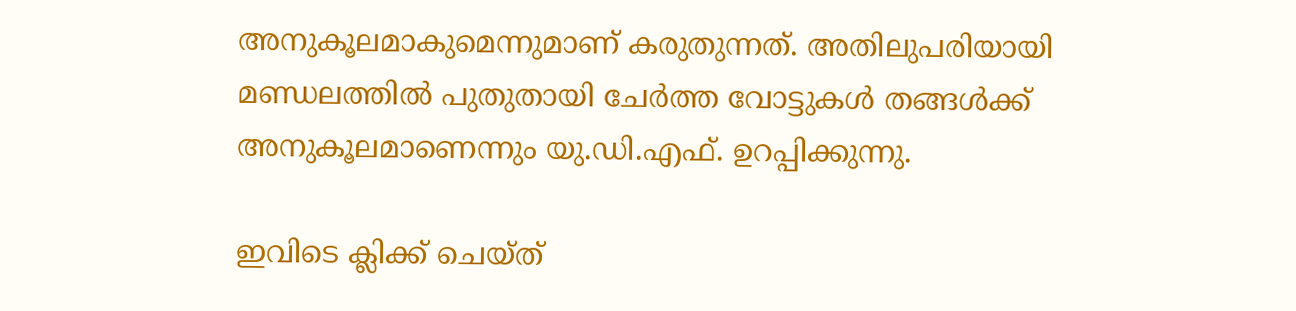അനുകൂലമാകുമെന്നുമാണ് കരുതുന്നത്. അതിലുപരിയായി മണ്ഡലത്തില്‍ പുതുതായി ചേര്‍ത്ത വോട്ടുകള്‍ തങ്ങള്‍ക്ക് അനുകൂലമാണെന്നും യു.ഡി.എഫ്. ഉറപ്പിക്കുന്നു.

ഇവിടെ ക്ലിക്ക് ചെയ്ത്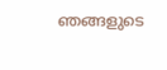ഞങ്ങളുടെ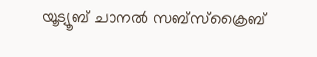യൂട്യൂബ് ചാനൽ സബ്സ്ക്രൈബ്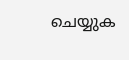ചെയ്യുക